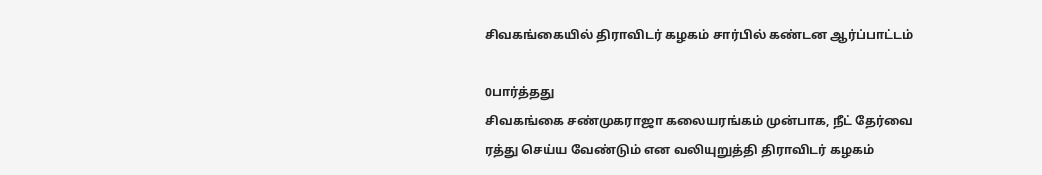சிவகங்கையில் திராவிடர் கழகம் சார்பில் கண்டன ஆர்ப்பாட்டம்

0பார்த்தது
சிவகங்கை சண்முகராஜா கலையரங்கம் முன்பாக, நீட் தேர்வை ரத்து செய்ய வேண்டும் என வலியுறுத்தி திராவிடர் கழகம்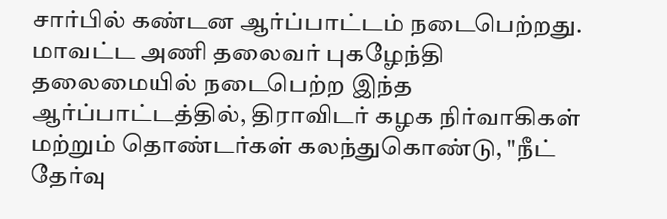சார்பில் கண்டன ஆர்ப்பாட்டம் நடைபெற்றது. மாவட்ட அணி தலைவர் புகழேந்தி தலைமையில் நடைபெற்ற இந்த ஆர்ப்பாட்டத்தில், திராவிடர் கழக நிர்வாகிகள் மற்றும் தொண்டர்கள் கலந்துகொண்டு, "நீட் தேர்வு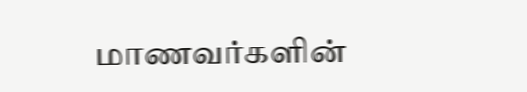மாணவர்களின்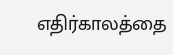எதிர்காலத்தை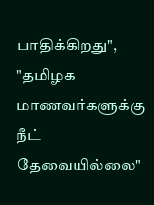பாதிக்கிறது", "தமிழக மாணவர்களுக்கு நீட் தேவையில்லை"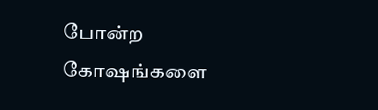போன்ற கோஷங்களை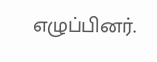எழுப்பினர்.